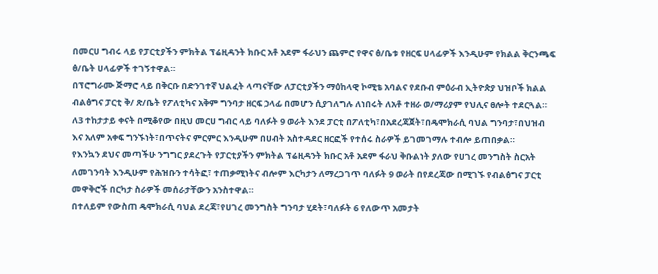በመርሀ ግብሩ ላይ የፓርቲያችን ምክትል ፕሬዚዳንት ክቡር አቶ አደም ፋራህን ጨምሮ የዋና ፅ/ቤቱ የዘርፍ ሀላፊዎች እንዲሁም የክልል ቅርንጫፍ ፅ/ቤት ሀላፊዎች ተገኝተዋል።
በፕሮግራሙ ጅማሮ ላይ በቅርቡ በድንገተኛ ህልፈት ላጣናቸው ለፓርቲያችን ማዕከላዊ ኮሚቴ አባልና የደቡብ ምዕራብ ኢትዮጵያ ህዝቦች ክልል ብልፅግና ፓርቲ ቅ/ ጽ/ቤት የፖለቲካና አቅም ግንባታ ዘርፍ ኃላፊ በመሆን ሲያገለግሉ ለነበሩት ለአቶ ተዘራ ወ/ማሪያም የህሊና ፀሎት ተደርጓል።
ለ3 ተከታታይ ቀናት በሚቆየው በዚህ መርሀ ግብር ላይ ባለፉት 9 ወራት እንደ ፓርቲ በፖለቲካ፣በአደረጃጀት፣በዴሞክራሲ ባህል ግንባታ፣በህዝብ እና አለም አቀፍ ግንኙነት፣በጥናትና ምርምር እንዲሁም በሀብት አስተዳደር ዘርፎች የተሰሩ ስራዎች ይገመገማሉ ተብሎ ይጠበቃል።
የእንኳን ደህና መጣችሁ ንግግር ያደረጉት የፓርቲያችን ምክትል ፕሬዚዳንት ክቡር አቶ አደም ፋራህ ቅቡልነት ያለው የሀገረ መንግስት ስርአት ለመገንባት እንዲሁም የሕዝቡን ተሳትፎ፣ ተጠቃሚነትና ብሎም እርካታን ለማረጋገጥ ባለፉት 9 ወራት በየደረጃው በሚገኙ የብልፅግና ፓርቲ መዋቅሮች በርካታ ስራዎች መሰራታቸውን አንስተዋል።
በተለይም የውስጠ ዴሞክራሲ ባህል ደረጃ፣የሀገረ መንግስት ግንባታ ሂደት፣ባለፉት 6 የለውጥ አመታት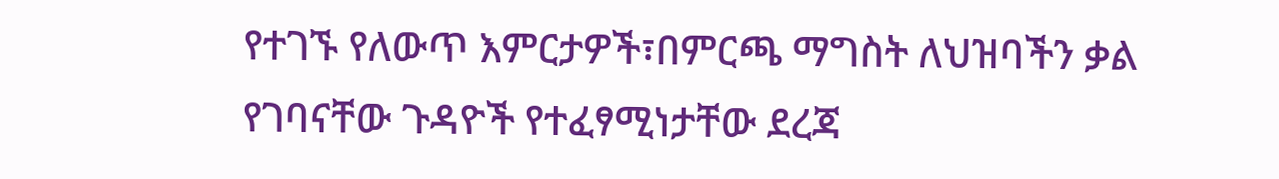የተገኙ የለውጥ እምርታዎች፣በምርጫ ማግስት ለህዝባችን ቃል የገባናቸው ጉዳዮች የተፈፃሚነታቸው ደረጃ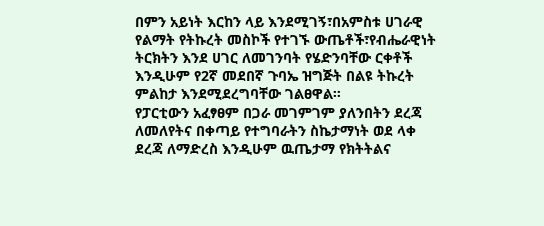በምን አይነት እርከን ላይ እንደሚገኝ፣በአምስቱ ሀገራዊ የልማት የትኩረት መስኮች የተገኙ ውጤቶች፣የብሔራዊነት ትርክትን እንደ ሀገር ለመገንባት የሄድንባቸው ርቀቶች እንዲሁም የ2ኛ መደበኛ ጉባኤ ዝግጅት በልዩ ትኩረት ምልከታ እንደሚደረግባቸው ገልፀዋል።
የፓርቲውን አፈፃፀም በጋራ መገምገም ያለንበትን ደረጃ ለመለየትና በቀጣይ የተግባራትን ስኬታማነት ወደ ላቀ ደረጃ ለማድረስ እንዲሁም ዉጤታማ የክትትልና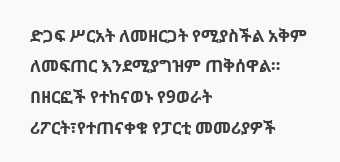ድጋፍ ሥርአት ለመዘርጋት የሚያስችል አቅም ለመፍጠር እንደሚያግዝም ጠቅሰዋል።
በዘርፎች የተከናወኑ የ9ወራት ሪፖርት፣የተጠናቀቁ የፓርቲ መመሪያዎች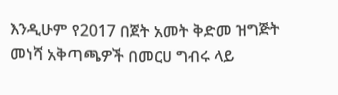እንዲሁም የ2017 በጀት አመት ቅድመ ዝግጅት መነሻ አቅጣጫዎች በመርሀ ግብሩ ላይ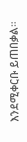እንደሚቀርቡ ይጠበቃል።